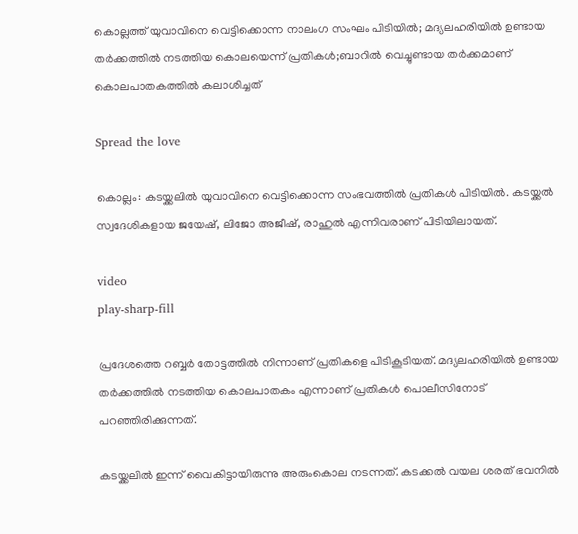കൊല്ലത്ത് യുവാവിനെ വെട്ടിക്കൊന്ന നാലംഗ സംഘം പിടിയിൽ; മദ്യലഹരിയിൽ ഉണ്ടായ തർക്കത്തിൽ നടത്തിയ കൊലയെന്ന് പ്രതികൾ;ബാറിൽ വെച്ചുണ്ടായ തർക്കമാണ് കൊലപാതകത്തിൽ കലാശിച്ചത്

Spread the love

കൊല്ലം: കടയ്ക്കലില്‍ യുവാവിനെ വെട്ടിക്കൊന്ന സംഭവത്തില്‍ പ്രതികള്‍ പിടിയില്‍. കടയ്ക്കല്‍ സ്വദേശികളായ ജയേഷ്, ലിജോ അജീഷ്, രാഹുല്‍ എന്നിവരാണ് പിടിയിലായത്.

video
play-sharp-fill

പ്രദേശത്തെ റബ്ബര്‍ തോട്ടത്തില്‍ നിന്നാണ് പ്രതികളെ പിടികൂടിയത്. മദ്യലഹരിയില്‍ ഉണ്ടായ തര്‍ക്കത്തില്‍ നടത്തിയ കൊലപാതകം എന്നാണ് പ്രതികള്‍ പൊലീസിനോട് പറഞ്ഞിരിക്കുന്നത്.

കടയ്ക്കലില്‍ ഇന്ന് വൈകിട്ടായിരുന്നു അരുംകൊല നടന്നത്. കടക്കല്‍ വയല ശരത് ഭവനില്‍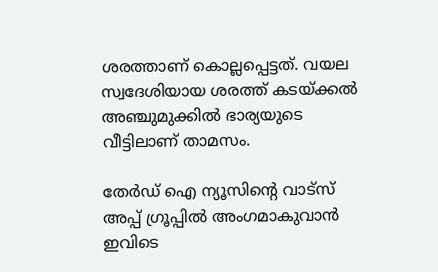ശരത്താണ് കൊല്ലപ്പെട്ടത്. വയല സ്വദേശിയായ ശരത്ത് കടയ്ക്കല്‍ അഞ്ചുമുക്കില്‍ ഭാര്യയുടെ വീട്ടിലാണ് താമസം.

തേർഡ് ഐ ന്യൂസിന്റെ വാട്സ് അപ്പ് ഗ്രൂപ്പിൽ അംഗമാകുവാൻ ഇവിടെ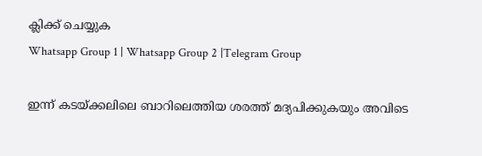ക്ലിക്ക് ചെയ്യുക
Whatsapp Group 1 | Whatsapp Group 2 |Telegram Group

ഇന്ന് കടയ്ക്കലിലെ ബാറിലെത്തിയ ശരത്ത് മദ്യപിക്കുകയും അവിടെ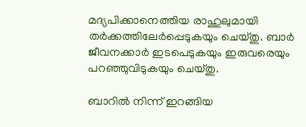മദ്യപിക്കാനെത്തിയ രാഹുലുമായി തര്‍ക്കത്തിലേര്‍പ്പെടുകയും ചെയ്തു. ബാര്‍ ജീവനക്കാര്‍ ഇടപെടുകയും ഇരുവരെയും പറഞ്ഞുവിടുകയും ചെയ്തു.

ബാറില്‍ നിന്ന് ഇറങ്ങിയ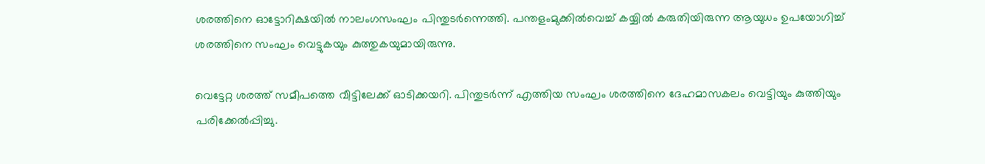ശരത്തിനെ ഓട്ടോറിക്ഷയില്‍ നാലംഗസംഘം പിന്തുടര്‍ന്നെത്തി. പന്തളംമുക്കില്‍വെച്ച് കയ്യില്‍ കരുതിയിരുന്ന ആയുധം ഉപയോഗിച്ച് ശരത്തിനെ സംഘം വെട്ടുകയും കുത്തുകയുമായിരുന്നു.

വെട്ടേറ്റ ശരത്ത് സമീപത്തെ വീട്ടിലേക്ക് ഓടിക്കയറി. പിന്തുടര്‍ന്ന് എത്തിയ സംഘം ശരത്തിനെ ദേഹമാസകലം വെട്ടിയും കുത്തിയും പരിക്കേല്‍പ്പിച്ചു.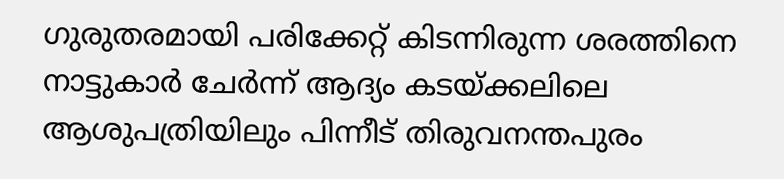ഗുരുതരമായി പരിക്കേറ്റ് കിടന്നിരുന്ന ശരത്തിനെ നാട്ടുകാര്‍ ചേര്‍ന്ന് ആദ്യം കടയ്ക്കലിലെ ആശുപത്രിയിലും പിന്നീട് തിരുവനന്തപുരം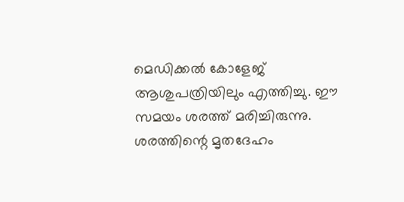മെഡിക്കല്‍ കോളേജ് ആശുപത്രിയിലും എത്തിച്ചു. ഈ സമയം ശരത്ത് മരിച്ചിരുന്നു. ശരത്തിന്റെ മൃതദേഹം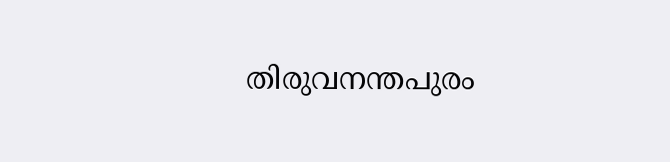തിരുവനന്തപുരം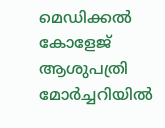മെഡിക്കല്‍ കോളേജ് ആശുപത്രി മോര്‍ച്ചറിയില്‍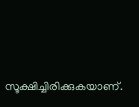സൂക്ഷിച്ചിരിക്കുകയാണ്.